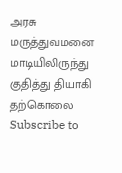அரசு மருத்துவமனை மாடியிலிருந்து குதித்து தியாகி தற்கொலை
Subscribe to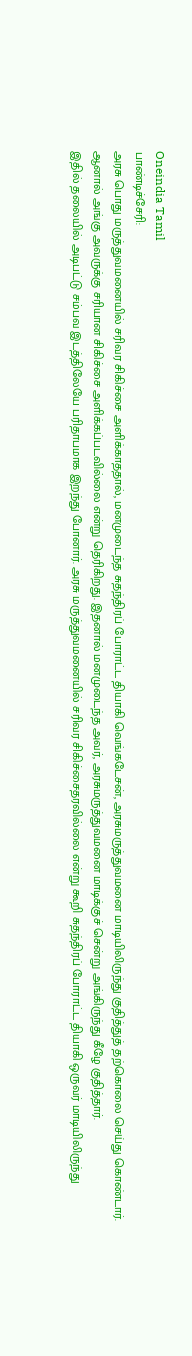Oneindia Tamil
பாண்டிச்சேரி:
அரசு பொது மருத்துவமனையில் சரிவர சிகிச்சை அளிக்காததால், மனமுடைந்த சுதந்திரப் போராட்ட தியாகி வெங்கடேசன், அரசுமருத்துவமனை மாடியிலிருந்து குதித்துத் தற்கொலை செய்து கொண்டார்.
ஆனால் அங்கு அவருக்கு சரியான சிகிச்சை அளிக்கப்படவில்லை என்று தெரிகிறது. இதனால் மனமுடைந்த அவர், அரசுமருத்துவமனை மாடிக்குச் சென்று அங்கிருந்து கீழே குதித்தார்.
இதில் தலையில் அடிபட்டு சம்பவ இடத்திலேயே பரிதாபமாக இறந்து போனார். அரசு மருத்துவமனையில் சரிவர சிகிச்சைதரவில்லை என்று கூறி சுதந்திரப் போராட்ட தியாகி ஒருவர் மாடியிலிருந்து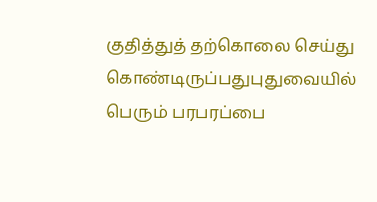குதித்துத் தற்கொலை செய்து கொண்டிருப்பதுபுதுவையில் பெரும் பரபரப்பை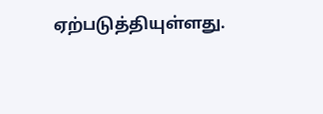ஏற்படுத்தியுள்ளது.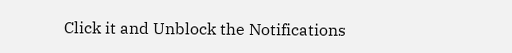Click it and Unblock the Notifications